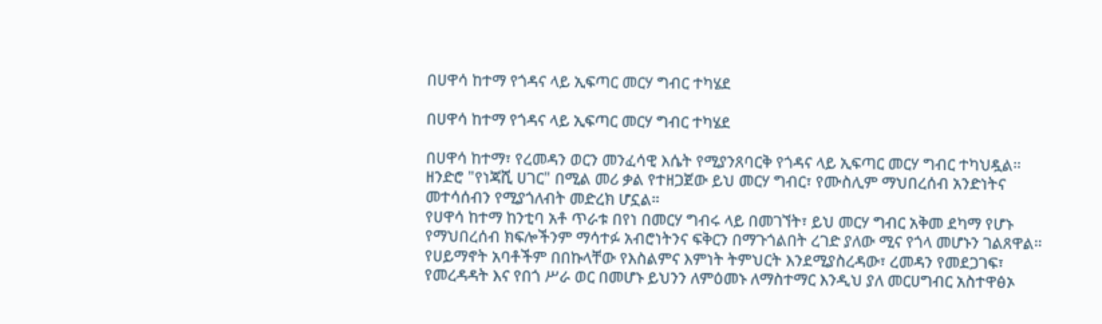በሀዋሳ ከተማ የጎዳና ላይ ኢፍጣር መርሃ ግብር ተካሄደ

በሀዋሳ ከተማ የጎዳና ላይ ኢፍጣር መርሃ ግብር ተካሄደ

በሀዋሳ ከተማ፣ የረመዳን ወርን መንፈሳዊ እሴት የሚያንጸባርቅ የጎዳና ላይ ኢፍጣር መርሃ ግብር ተካህዷል።
ዘንድሮ "የነጃሺ ሀገር" በሚል መሪ ቃል የተዘጋጀው ይህ መርሃ ግብር፣ የሙስሊም ማህበረሰብ አንድነትና መተሳሰብን የሚያጎለብት መድረክ ሆኗል።
የሀዋሳ ከተማ ከንቲባ አቶ ጥራቱ በየነ በመርሃ ግብሩ ላይ በመገኘት፣ ይህ መርሃ ግብር አቅመ ደካማ የሆኑ የማህበረሰብ ክፍሎችንም ማሳተፉ አብሮነትንና ፍቅርን በማጉጎልበት ረገድ ያለው ሚና የጎላ መሆኑን ገልጸዋል።
የሀይማኖት አባቶችም በበኩላቸው የእስልምና እምነት ትምህርት እንደሚያስረዳው፣ ረመዳን የመደጋገፍ፣ የመረዳዳት እና የበጎ ሥራ ወር በመሆኑ ይህንን ለምዕመኑ ለማስተማር እንዲህ ያለ መርሀግብር አስተዋፅኦ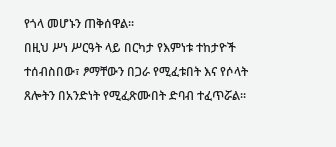የጎላ መሆኑን ጠቅሰዋል።
በዚህ ሥነ ሥርዓት ላይ በርካታ የእምነቱ ተከታዮች ተሰብስበው፣ ፆማቸውን በጋራ የሚፈቱበት እና የሶላት ጸሎትን በአንድነት የሚፈጽሙበት ድባብ ተፈጥሯል።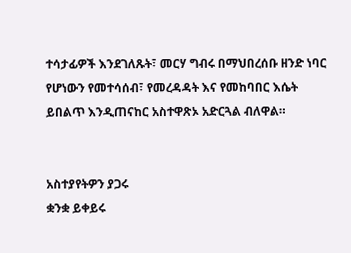ተሳታፊዎች እንደገለጹት፣ መርሃ ግብሩ በማህበረሰቡ ዘንድ ነባር የሆነውን የመተሳሰብ፣ የመረዳዳት እና የመከባበር እሴት ይበልጥ እንዲጠናከር አስተዋጽኦ አድርጓል ብለዋል።


አስተያየትዎን ያጋሩ
ቋንቋ ይቀይሩ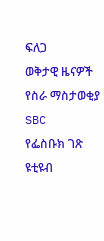ፍለጋ
ወቅታዊ ዜናዎች
የስራ ማስታወቂያ
SBC
የፌስቡክ ገጽ
ዩቲዩብ